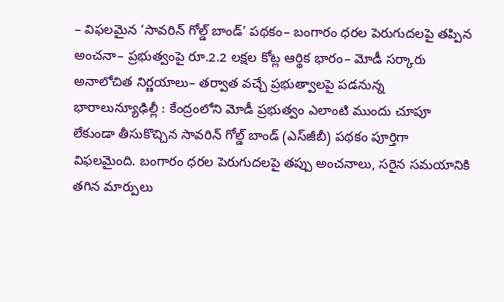– విఫలమైన ‘సావరిన్‌ గోల్డ్‌ బాండ్‌’ పథకం– బంగారం ధరల పెరుగుదలపై తప్పిన అంచనా– ప్రభుత్వంపై రూ.2.2 లక్షల కోట్ల ఆర్థిక భారం– మోడీ సర్కారు అనాలోచిత నిర్ణయాలు– తర్వాత వచ్చే ప్రభుత్వాలపై పడనున్న భారాలున్యూఢిల్లీ : కేంద్రంలోని మోడీ ప్రభుత్వం ఎలాంటి ముందు చూపూ లేకుండా తీసుకొచ్చిన సావరిన్‌ గోల్డ్‌ బాండ్‌ (ఎస్‌జీబీ) పథకం పూర్తిగా విఫలమైంది. బంగారం ధరల పెరుగుదలపై తప్పు అంచనాలు, సరైన సమయానికి తగిన మార్పులు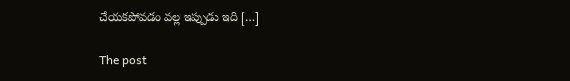చేయకపోవడం వల్ల ఇప్పుడు ఇది […]

The post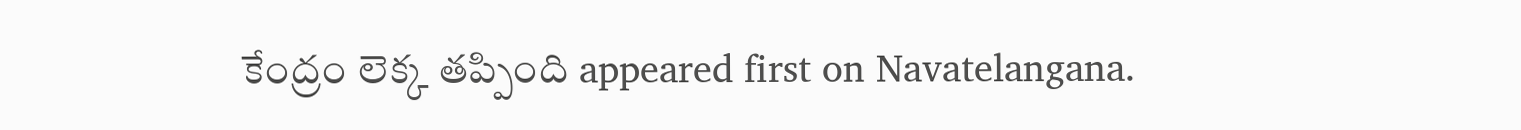కేంద్రం లెక్క తప్పింది appeared first on Navatelangana.